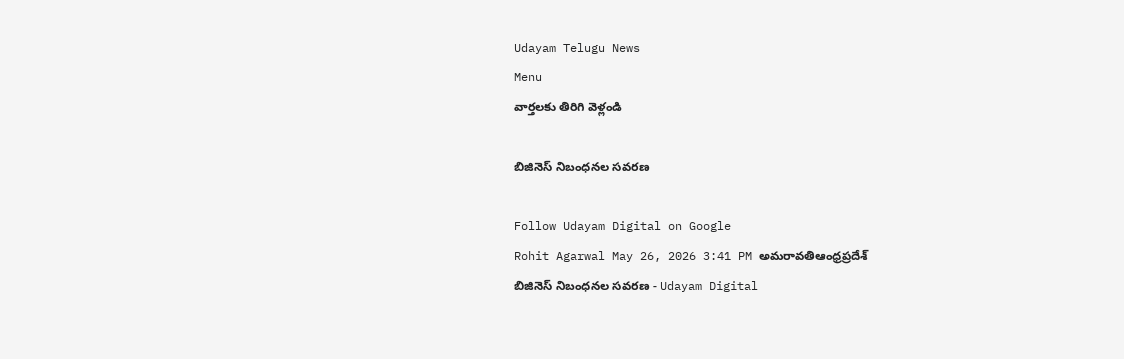Udayam Telugu News
Menu
వార్తలకు తిరిగి వెళ్లండి

బిజినెస్ నిబంధనల సవరణ

Follow Udayam Digital on Google
Rohit Agarwal May 26, 2026 3:41 PM అమరావతిఆంధ్రప్రదేశ్
బిజినెస్ నిబంధనల సవరణ - Udayam Digital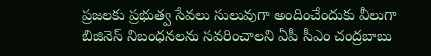ప్రజలకు ప్రభుత్వ సేవలు సులువుగా అందించేందుకు వీలుగా బిజినెస్ నిబంధనలను సవరించాలని ఏపీ సీఎం చంద్రబాబు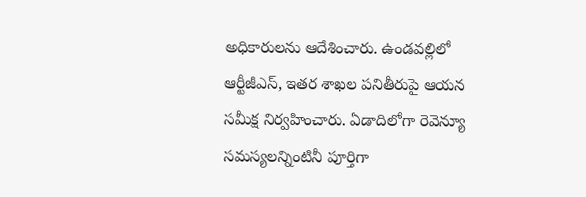అధికారులను ఆదేశించారు. ఉండవల్లిలో ఆర్టీజీఎస్, ఇతర శాఖల పనితీరుపై ఆయన సమీక్ష నిర్వహించారు. ఏడాదిలోగా రెవెన్యూ సమస్యలన్నింటినీ పూర్తిగా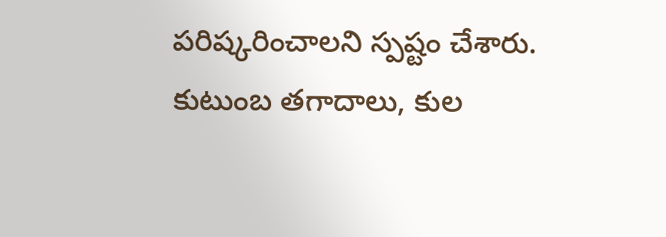పరిష్కరించాలని స్పష్టం చేశారు. కుటుంబ తగాదాలు, కుల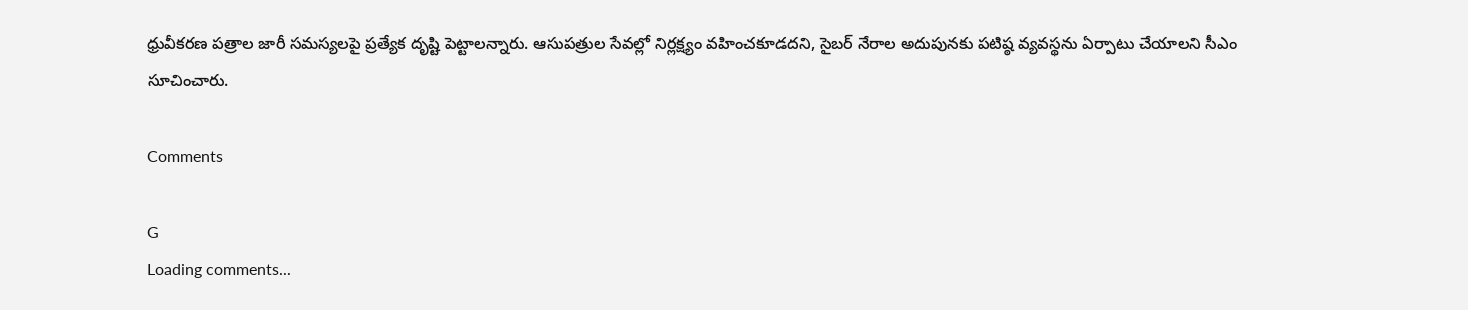ధ్రువీకరణ పత్రాల జారీ సమస్యలపై ప్రత్యేక దృష్టి పెట్టాలన్నారు. ఆసుపత్రుల సేవల్లో నిర్లక్ష్యం వహించకూడదని, సైబర్ నేరాల అదుపునకు పటిష్ఠ వ్యవస్థను ఏర్పాటు చేయాలని సీఎం సూచించారు.

Comments

G
Loading comments...